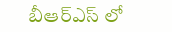బీఆర్ఎస్ లో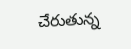చేరుతున్న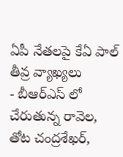ఏపీ నేతలపై కేఏ పాల్ తీవ్ర వ్యాఖ్యలు
- బీఆర్ఎస్ లో చేరుతున్న రావెల, తోట చంద్రశేఖర్,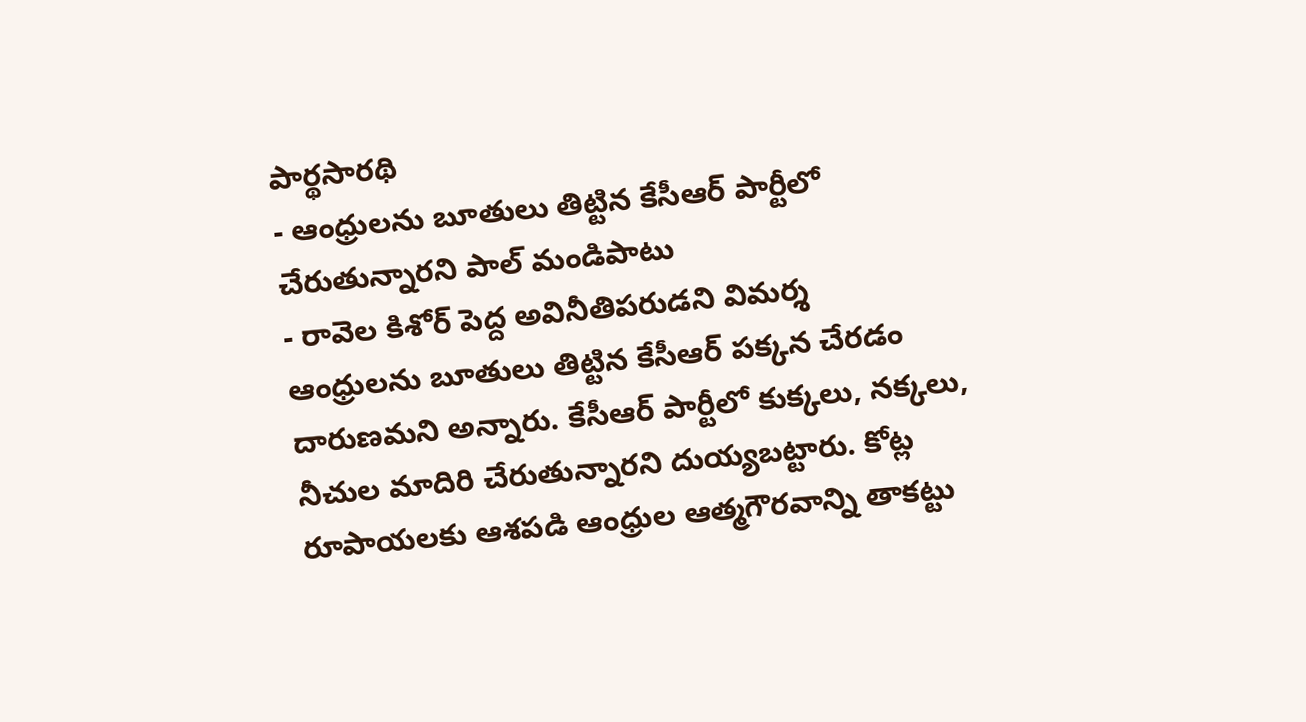పార్థసారథి
- ఆంధ్రులను బూతులు తిట్టిన కేసీఆర్ పార్టీలో చేరుతున్నారని పాల్ మండిపాటు
- రావెల కిశోర్ పెద్ద అవినీతిపరుడని విమర్శ
ఆంధ్రులను బూతులు తిట్టిన కేసీఆర్ పక్కన చేరడం దారుణమని అన్నారు. కేసీఆర్ పార్టీలో కుక్కలు, నక్కలు, నీచుల మాదిరి చేరుతున్నారని దుయ్యబట్టారు. కోట్ల రూపాయలకు ఆశపడి ఆంధ్రుల ఆత్మగౌరవాన్ని తాకట్టు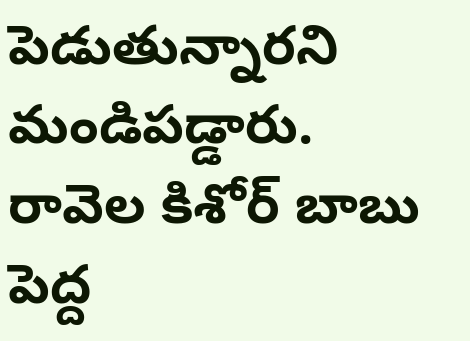పెడుతున్నారని మండిపడ్డారు. రావెల కిశోర్ బాబు పెద్ద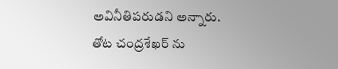అవినీతిపరుడని అన్నారు. తోట చంద్రశేఖర్ ను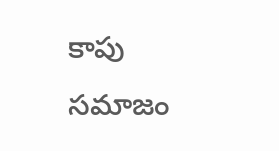కాపు సమాజం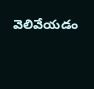వెలివేయడం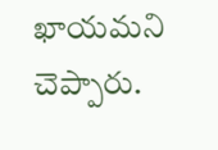ఖాయమని చెప్పారు.